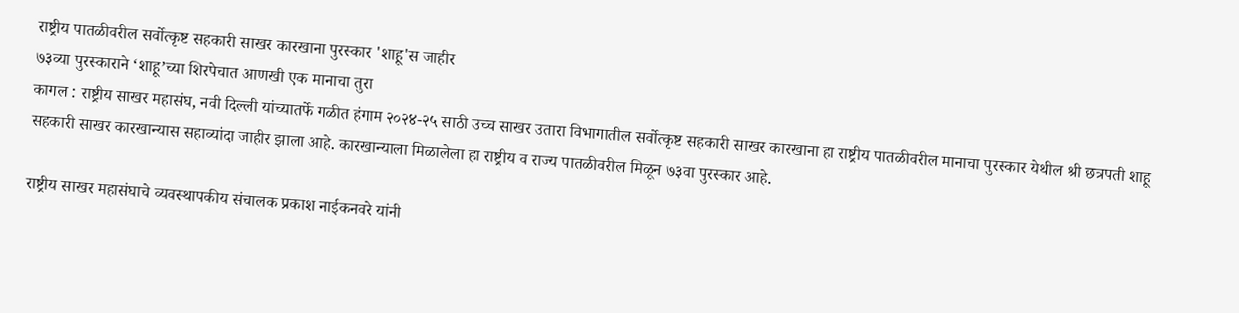राष्ट्रीय पातळीवरील सर्वोत्कृष्ट सहकारी साखर कारखाना पुरस्कार 'शाहू'स जाहीर
७३व्या पुरस्काराने ‘शाहू’च्या शिरपेचात आणखी एक मानाचा तुरा
कागल : राष्ट्रीय साखर महासंघ, नवी दिल्ली यांच्यातर्फे गळीत हंगाम २०२४-२५ साठी उच्च साखर उतारा विभागातील सर्वोत्कृष्ट सहकारी साखर कारखाना हा राष्ट्रीय पातळीवरील मानाचा पुरस्कार येथील श्री छत्रपती शाहू सहकारी साखर कारखान्यास सहाव्यांदा जाहीर झाला आहे. कारखान्याला मिळालेला हा राष्ट्रीय व राज्य पातळीवरील मिळून ७३वा पुरस्कार आहे.

राष्ट्रीय साखर महासंघाचे व्यवस्थापकीय संचालक प्रकाश नाईकनवरे यांनी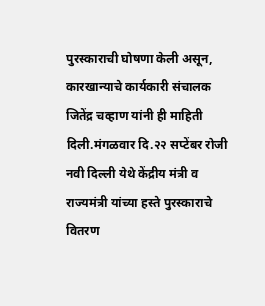पुरस्काराची घोषणा केली असून, कारखान्याचे कार्यकारी संचालक जितेंद्र चव्हाण यांनी ही माहिती दिली.मंगळवार दि.२२ सप्टेंबर रोजी नवी दिल्ली येथे केंद्रीय मंत्री व राज्यमंत्री यांच्या हस्ते पुरस्काराचे वितरण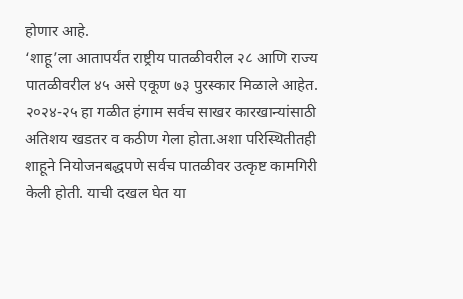होणार आहे.
‘शाहू’ला आतापर्यंत राष्ट्रीय पातळीवरील २८ आणि राज्य पातळीवरील ४५ असे एकूण ७३ पुरस्कार मिळाले आहेत. २०२४-२५ हा गळीत हंगाम सर्वच साखर कारखान्यांसाठी अतिशय खडतर व कठीण गेला होता.अशा परिस्थितीतही शाहूने नियोजनबद्धपणे सर्वच पातळीवर उत्कृष्ट कामगिरी केली होती. याची दखल घेत या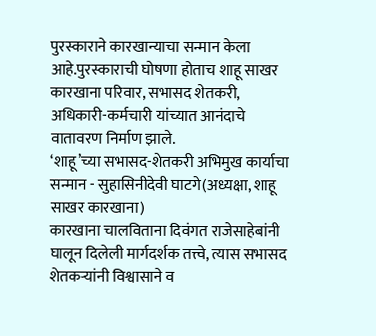पुरस्काराने कारखान्याचा सन्मान केला आहे.पुरस्काराची घोषणा होताच शाहू साखर कारखाना परिवार, सभासद शेतकरी, अधिकारी-कर्मचारी यांच्यात आनंदाचे वातावरण निर्माण झाले.
‘शाहू’च्या सभासद-शेतकरी अभिमुख कार्याचा सन्मान - सुहासिनीदेवी घाटगे(अध्यक्षा, शाहू साखर कारखाना)
कारखाना चालविताना दिवंगत राजेसाहेबांनी घालून दिलेली मार्गदर्शक तत्त्वे, त्यास सभासद शेतकऱ्यांनी विश्वासाने व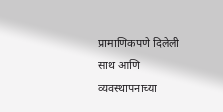प्रामाणिकपणे दिलेली साथ आणि व्यवस्थापनाच्या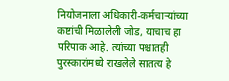नियोजनाला अधिकारी-कर्मचाऱ्यांच्या कष्टांची मिळालेली जोड, याचाच हा परिपाक आहे. त्यांच्या पश्चातही पुरस्कारांमध्ये राखलेले सातत्य हे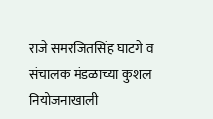राजे समरजितसिंह घाटगे व संचालक मंडळाच्या कुशल नियोजनाखाली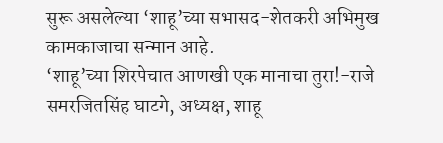सुरू असलेल्या ‘शाहू’च्या सभासद-शेतकरी अभिमुख कामकाजाचा सन्मान आहे.
‘शाहू’च्या शिरपेचात आणखी एक मानाचा तुरा!-राजे समरजितसिंह घाटगे, अध्यक्ष, शाहू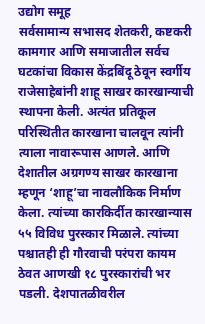उद्योग समूह
सर्वसामान्य सभासद शेतकरी, कष्टकरी कामगार आणि समाजातील सर्वच घटकांचा विकास केंद्रबिंदू ठेवून स्वर्गीय राजेसाहेबांनी शाहू साखर कारखान्याची स्थापना केली. अत्यंत प्रतिकूल परिस्थितीत कारखाना चालवून त्यांनी त्याला नावारूपास आणले. आणि देशातील अग्रगण्य साखर कारखाना म्हणून ‘शाहू’चा नावलौकिक निर्माण केला. त्यांच्या कारकिर्दीत कारखान्यास ५५ विविध पुरस्कार मिळाले. त्यांच्या पश्चातही ही गौरवाची परंपरा कायम ठेवत आणखी १८ पुरस्कारांची भर पडली. देशपातळीवरील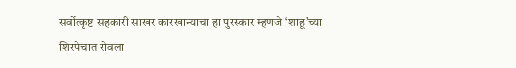सर्वोत्कृष्ट सहकारी साखर कारखान्याचा हा पुरस्कार म्हणजे ‘शाहू’च्या शिरपेचात रोवला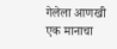गेलेला आणखी एक मानाचा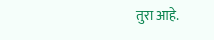तुरा आहे.